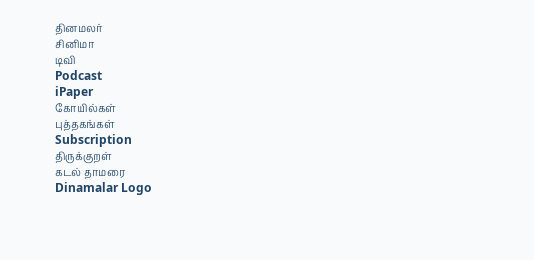தினமலர்
சினிமா
டிவி
Podcast
iPaper
கோயில்கள்
புத்தகங்கள்
Subscription
திருக்குறள்
கடல் தாமரை
Dinamalar Logo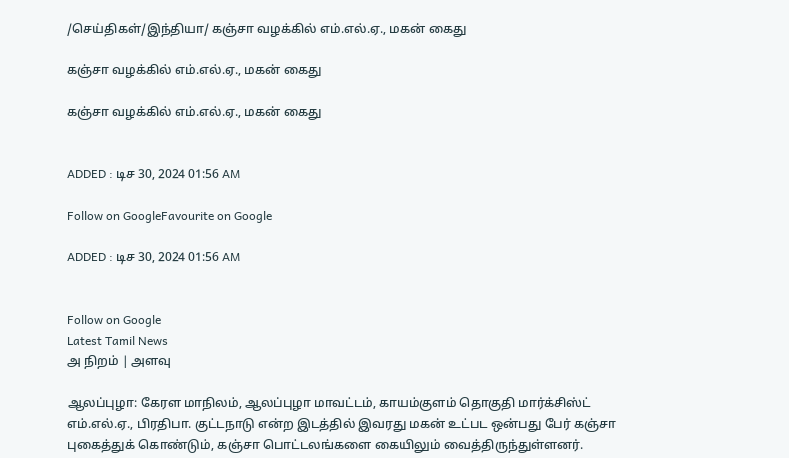/செய்திகள்/இந்தியா/ கஞ்சா வழக்கில் எம்.எல்.ஏ., மகன் கைது

கஞ்சா வழக்கில் எம்.எல்.ஏ., மகன் கைது

கஞ்சா வழக்கில் எம்.எல்.ஏ., மகன் கைது


ADDED : டிச 30, 2024 01:56 AM

Follow on GoogleFavourite on Google

ADDED : டிச 30, 2024 01:56 AM


Follow on Google
Latest Tamil News
அ நிறம் | அளவு

ஆலப்புழா: கேரள மாநிலம், ஆலப்புழா மாவட்டம், காயம்குளம் தொகுதி மார்க்சிஸ்ட் எம்.எல்.ஏ., பிரதிபா. குட்டநாடு என்ற இடத்தில் இவரது மகன் உட்பட ஒன்பது பேர் கஞ்சா புகைத்துக் கொண்டும், கஞ்சா பொட்டலங்களை கையிலும் வைத்திருந்துள்ளனர்.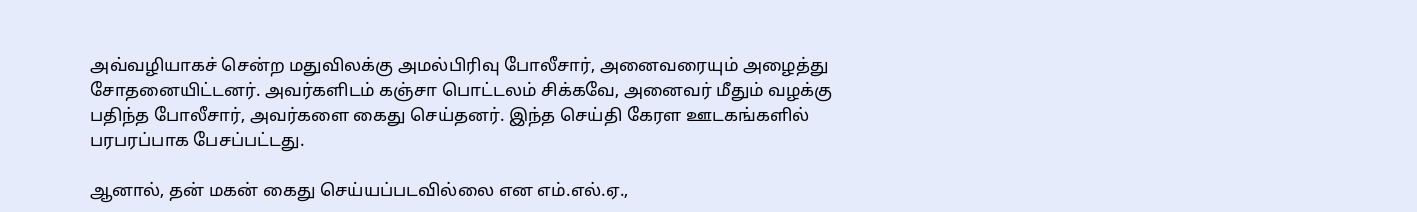அவ்வழியாகச் சென்ற மதுவிலக்கு அமல்பிரிவு போலீசார், அனைவரையும் அழைத்து சோதனையிட்டனர். அவர்களிடம் கஞ்சா பொட்டலம் சிக்கவே, அனைவர் மீதும் வழக்கு பதிந்த போலீசார், அவர்களை கைது செய்தனர். இந்த செய்தி கேரள ஊடகங்களில் பரபரப்பாக பேசப்பட்டது.

ஆனால், தன் மகன் கைது செய்யப்படவில்லை என எம்.எல்.ஏ.,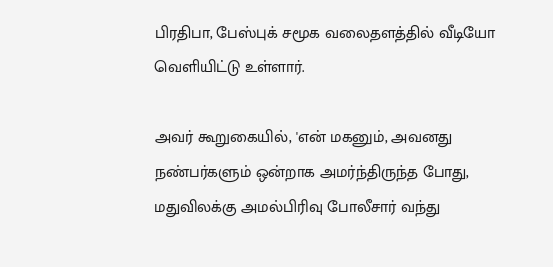பிரதிபா, பேஸ்புக் சமூக வலைதளத்தில் வீடியோ வெளியிட்டு உள்ளார்.

அவர் கூறுகையில், 'என் மகனும், அவனது நண்பர்களும் ஒன்றாக அமர்ந்திருந்த போது, மதுவிலக்கு அமல்பிரிவு போலீசார் வந்து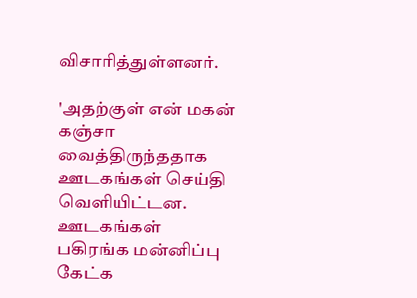விசாரித்துள்ளனர்.

'அதற்குள் என் மகன் கஞ்சா வைத்திருந்ததாக ஊடகங்கள் செய்தி வெளியிட்டன. ஊடகங்கள் பகிரங்க மன்னிப்பு கேட்க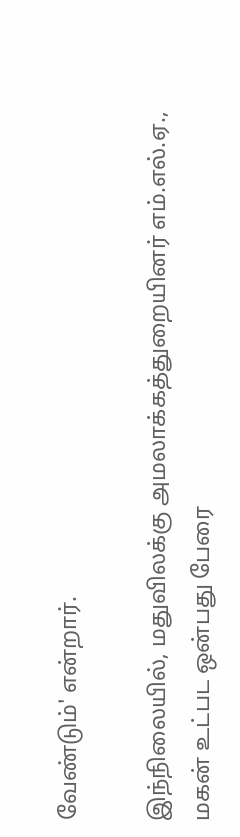வேண்டும்' என்றார்.

இந்நிலையில், மதுவிலக்கு அமலாக்கத்துறையினர் எம்.எல்.ஏ., மகன் உட்பட ஒன்பது பேரை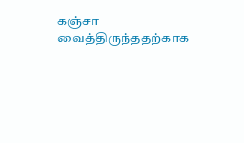கஞ்சா வைத்திருந்ததற்காக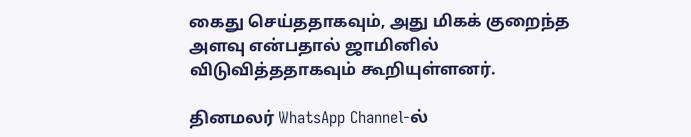கைது செய்ததாகவும், அது மிகக் குறைந்த அளவு என்பதால் ஜாமினில் விடுவித்ததாகவும் கூறியுள்ளனர்.

தினமலர் WhatsApp Channel-ல்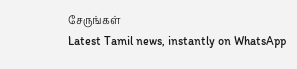சேருங்கள்
Latest Tamil news, instantly on WhatsApp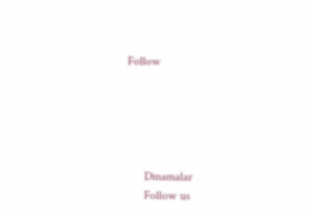Follow





      Dinamalar
      Follow us